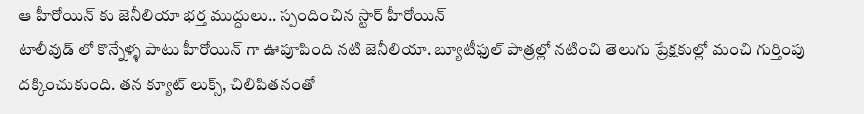ఆ హీరోయిన్ కు జెనీలియా భర్త ముద్దులు.. స్పందించిన స్టార్ హీరోయిన్
టాలీవుడ్ లో కొన్నేళ్ళ పాటు హీరోయిన్ గా ఊపూపింది నటి జెనీలియా. బ్యూటీఫుల్ పాత్రల్లో నటించి తెలుగు ప్రేక్షకుల్లో మంచి గుర్తింపు దక్కించుకుంది. తన క్యూట్ లుక్స్, చిలిపితనంతో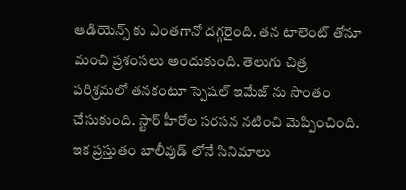ఆడియెన్స్ కు ఎంతగానో దగ్గరైంది. తన టాలెంట్ తోనూ మంచి ప్రశంసలు అందుకుంది. తెలుగు చిత్ర పరిశ్రమలో తనకంటూ స్పెషల్ ఇమేజ్ ను సొంతం చేసుకుంది. స్టార్ హీరోల సరసన నటించి మెప్పించింది. ఇక ప్రస్తుతం బాలీవుడ్ లోనే సినిమాలు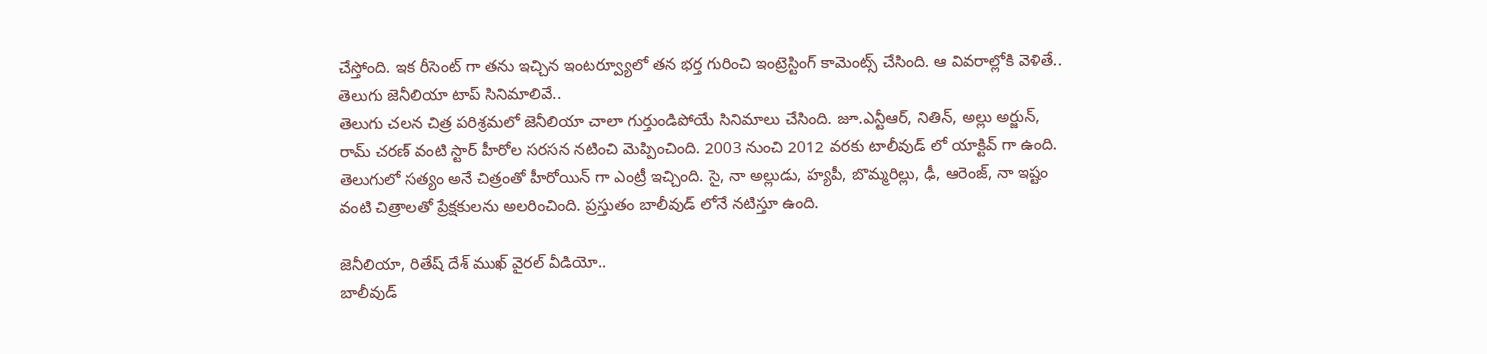చేస్తోంది. ఇక రీసెంట్ గా తను ఇచ్చిన ఇంటర్వ్యూలో తన భర్త గురించి ఇంట్రెస్టింగ్ కామెంట్స్ చేసింది. ఆ వివరాల్లోకి వెళితే..
తెలుగు జెనీలియా టాప్ సినిమాలివే..
తెలుగు చలన చిత్ర పరిశ్రమలో జెనీలియా చాలా గుర్తుండిపోయే సినిమాలు చేసింది. జూ.ఎన్టీఆర్, నితిన్, అల్లు అర్జున్, రామ్ చరణ్ వంటి స్టార్ హీరోల సరసన నటించి మెప్పించింది. 2003 నుంచి 2012 వరకు టాలీవుడ్ లో యాక్టివ్ గా ఉంది. తెలుగులో సత్యం అనే చిత్రంతో హీరోయిన్ గా ఎంట్రీ ఇచ్చింది. సై, నా అల్లుడు, హ్యపీ, బొమ్మరిల్లు, ఢీ, ఆరెంజ్, నా ఇష్టం వంటి చిత్రాలతో ప్రేక్షకులను అలరించింది. ప్రస్తుతం బాలీవుడ్ లోనే నటిస్తూ ఉంది.

జెనీలియా, రితేష్ దేశ్ ముఖ్ వైరల్ వీడియో..
బాలీవుడ్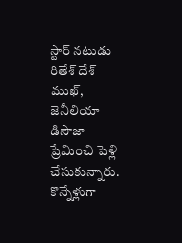స్టార్ నటుడు రితేశ్ దేశ్ ముఖ్, జెనీలియా డిసౌజా ప్రేమించి పెళ్లి చేసుకున్నారు. కొన్నేళ్లుగా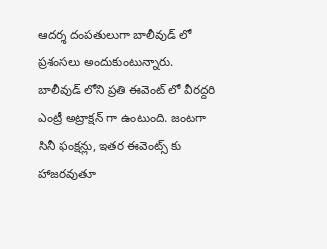ఆదర్శ దంపతులుగా బాలీవుడ్ లో ప్రశంసలు అందుకుంటున్నారు. బాలీవుడ్ లోని ప్రతి ఈవెంట్ లో వీరద్దరి ఎంట్రీ అట్రాక్షన్ గా ఉంటుంది. జంటగా సినీ ఫంక్షన్లు, ఇతర ఈవెంట్స్ కు హాజరవుతూ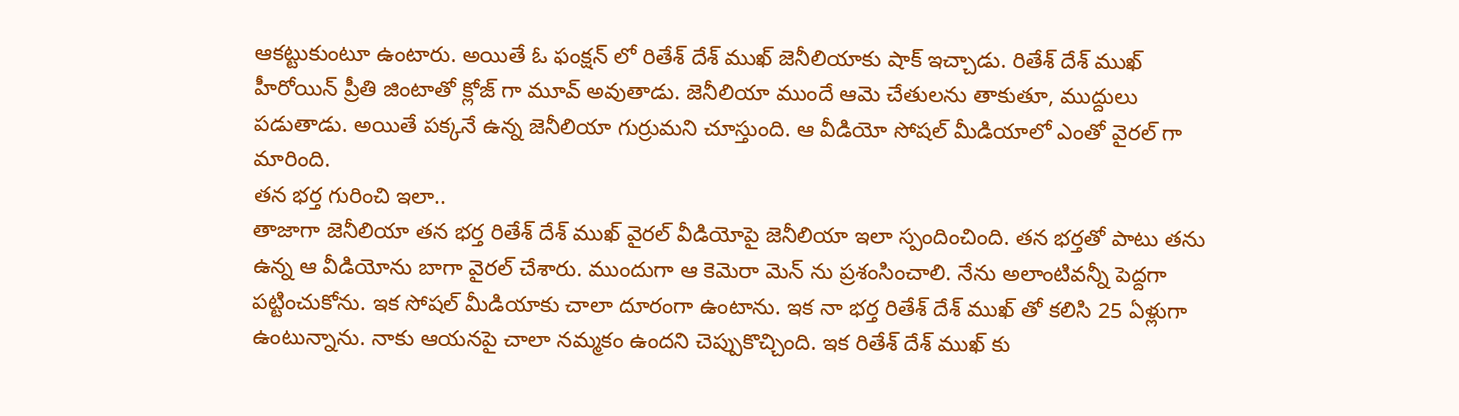ఆకట్టుకుంటూ ఉంటారు. అయితే ఓ ఫంక్షన్ లో రితేశ్ దేశ్ ముఖ్ జెనీలియాకు షాక్ ఇచ్చాడు. రితేశ్ దేశ్ ముఖ్ హీరోయిన్ ప్రీతి జింటాతో క్లోజ్ గా మూవ్ అవుతాడు. జెనీలియా ముందే ఆమె చేతులను తాకుతూ, ముద్దులు పడుతాడు. అయితే పక్కనే ఉన్న జెనీలియా గుర్రుమని చూస్తుంది. ఆ వీడియో సోషల్ మీడియాలో ఎంతో వైరల్ గా మారింది.
తన భర్త గురించి ఇలా..
తాజాగా జెనీలియా తన భర్త రితేశ్ దేశ్ ముఖ్ వైరల్ వీడియోపై జెనీలియా ఇలా స్పందించింది. తన భర్తతో పాటు తను ఉన్న ఆ వీడియోను బాగా వైరల్ చేశారు. ముందుగా ఆ కెమెరా మెన్ ను ప్రశంసించాలి. నేను అలాంటివన్నీ పెద్దగా పట్టించుకోను. ఇక సోషల్ మీడియాకు చాలా దూరంగా ఉంటాను. ఇక నా భర్త రితేశ్ దేశ్ ముఖ్ తో కలిసి 25 ఏళ్లుగా ఉంటున్నాను. నాకు ఆయనపై చాలా నమ్మకం ఉందని చెప్పుకొచ్చింది. ఇక రితేశ్ దేశ్ ముఖ్ కు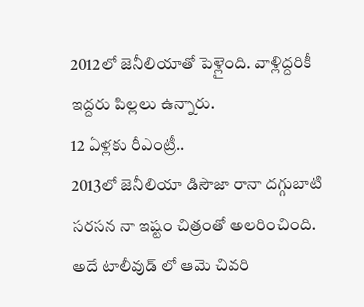2012లో జెనీలియాతో పెళ్లైంది. వాళ్లిద్దరికీ ఇద్దరు పిల్లలు ఉన్నారు.
12 ఏళ్లకు రీఎంట్రీ..
2013లో జెనీలియా డిసౌజా రానా దగ్గుబాటి సరసన నా ఇష్టం చిత్రంతో అలరించింది. అదే టాలీవుడ్ లో ఆమె చివరి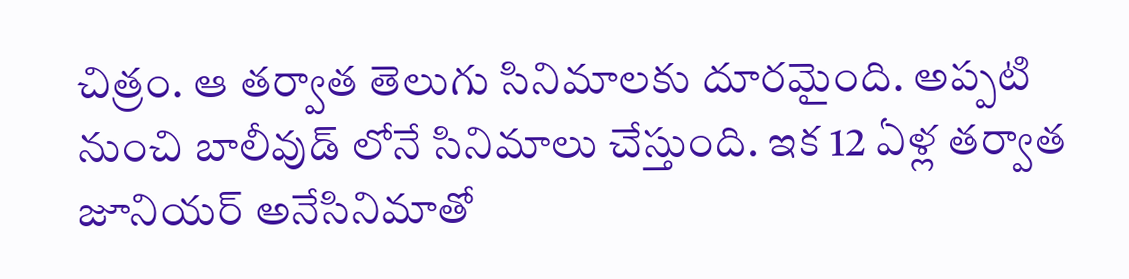చిత్రం. ఆ తర్వాత తెలుగు సినిమాలకు దూరమైంది. అప్పటి నుంచి బాలీవుడ్ లోనే సినిమాలు చేస్తుంది. ఇక 12 ఏళ్ల తర్వాత జూనియర్ అనేసినిమాతో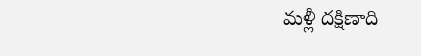మళ్లీ దక్షిణాది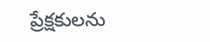ప్రేక్షకులను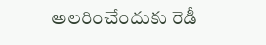అలరించేందుకు రెడీ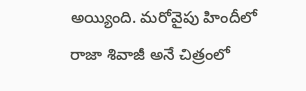అయ్యింది. మరోవైపు హిందీలో రాజా శివాజీ అనే చిత్రంలో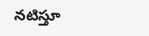నటిస్తూ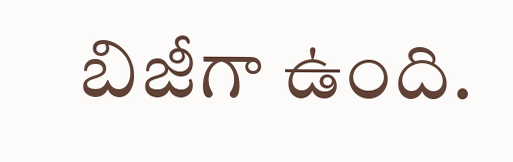బిజీగా ఉంది.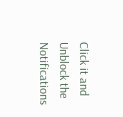Click it and Unblock the Notifications